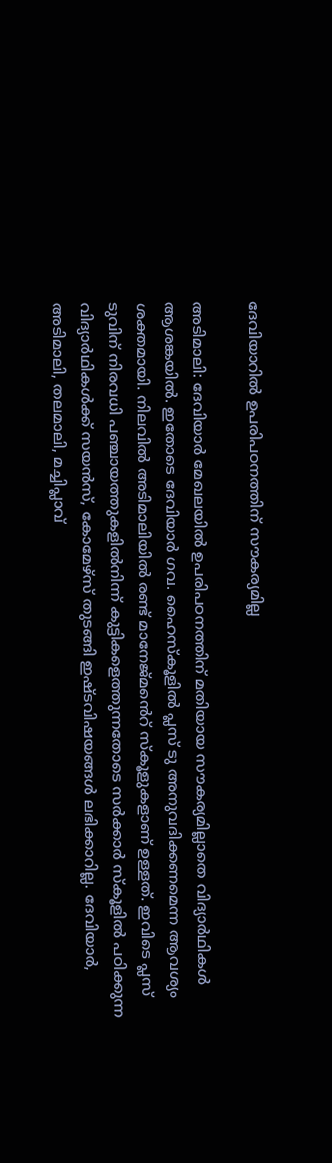ദേവിയാറിൽ ഉപരിപഠനത്തിന് സൗകര്യമില്ല

അടിമാലി: ദേവിയാർ മേഖലയിൽ ഉപരിപഠനത്തിന് മതിയായ സൗകര്യമില്ലാതെ വിദ്യാർഥികൾ ആശങ്കയിൽ. ഇതോടെ ദേവിയാര്‍ ഗവ. ഹൈസ്‌കൂളില്‍ പ്ലസ് ടു അനുവദിക്കണമെന്ന ആവശ്യം ശക്തമായി. നിലവില്‍ അടിമാലിയില്‍ രണ്ട് മാനേജ്‌മൻെറ് സ്‌കൂളുകളാണ് ഉള്ളത്. ഇവിടെ പ്ലസ് ടുവിന് നിരവധി പഞ്ചായത്തുകളില്‍നിന്ന് കുട്ടികളെത്തുന്നതോടെ സര്‍ക്കാര്‍ സ്‌കൂളില്‍ പഠിക്കുന്ന വിദ്യാർഥികള്‍ക്ക് സയന്‍സ്, കോമേഴ്‌സ് തുടങ്ങി ഇഷ്ടവിഷയങ്ങള്‍ ലഭിക്കാറില്ല. ദേവിയാര്‍, അടിമാലി, തലമാലി, മച്ചിപ്ലാവ്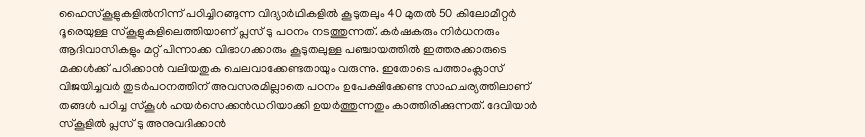ഹൈസ്‌കൂളുകളില്‍നിന്ന് പഠിച്ചിറങ്ങുന്ന വിദ്യാർഥികളില്‍ കൂടുതലും 40 മുതല്‍ 50 കിലോമീറ്റര്‍ ദൂരെയുള്ള സ്‌കൂളുകളിലെത്തിയാണ് പ്ലസ് ടു പഠനം നടത്തുന്നത്. കര്‍ഷകരും നിർധനരും ആദിവാസികളും മറ്റ് പിന്നാക്ക വിഭാഗക്കാരും കൂടുതലുള്ള പഞ്ചായത്തില്‍ ഇത്തരക്കാരുടെ മക്കള്‍ക്ക് പഠിക്കാന്‍ വലിയതുക ചെലവാക്കേണ്ടതായും വരുന്നു. ഇതോടെ പത്താംക്ലാസ് വിജയിച്ചവര്‍ തുടര്‍പഠനത്തിന് അവസരമില്ലാതെ പഠനം ഉപേക്ഷിക്കേണ്ട സാഹചര്യത്തിലാണ് തങ്ങള്‍ പഠിച്ച സ്‌കൂള്‍ ഹയര്‍സെക്കന്‍ഡറിയാക്കി ഉയര്‍ത്തുന്നതും കാത്തിരിക്കുന്നത്. ദേവിയാര്‍ സ്‌കൂളില്‍ പ്ലസ് ടു അനുവദിക്കാന്‍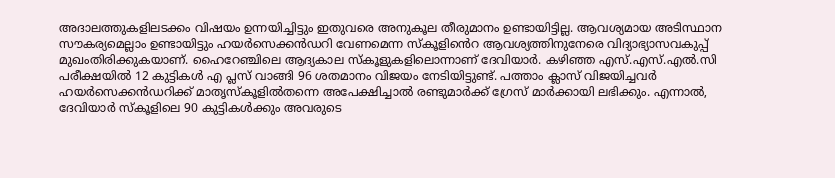അദാലത്തുകളിലടക്കം വിഷയം ഉന്നയിച്ചിട്ടും ഇതുവരെ അനുകൂല തീരുമാനം ഉണ്ടായിട്ടില്ല. ആവശ്യമായ അടിസ്ഥാന സൗകര്യമെല്ലാം ഉണ്ടായിട്ടും ഹയര്‍സെക്കന്‍ഡറി വേണമെന്ന സ്‌കൂളിൻെറ ആവശ്യത്തിനുനേരെ വിദ്യാഭ്യാസവകുപ്പ് മുഖംതിരിക്കുകയാണ്. ഹൈറേഞ്ചിലെ ആദ്യകാല സ്‌കൂളുകളിലൊന്നാണ് ദേവിയാര്‍. കഴിഞ്ഞ എസ്.എസ്.എല്‍.സി പരീക്ഷയില്‍ 12 കുട്ടികള്‍ എ പ്ലസ് വാങ്ങി 96 ശതമാനം വിജയം നേടിയിട്ടുണ്ട്. പത്താം ക്ലാസ് വിജയിച്ചവര്‍ ഹയര്‍സെക്കന്‍ഡറിക്ക് മാതൃസ്‌കൂളില്‍തന്നെ അപേക്ഷിച്ചാല്‍ രണ്ടുമാര്‍ക്ക് ഗ്രേസ് മാര്‍ക്കായി ലഭിക്കും. എന്നാല്‍, ദേവിയാര്‍ സ്‌കൂളിലെ 90 കുട്ടികള്‍ക്കും അവരുടെ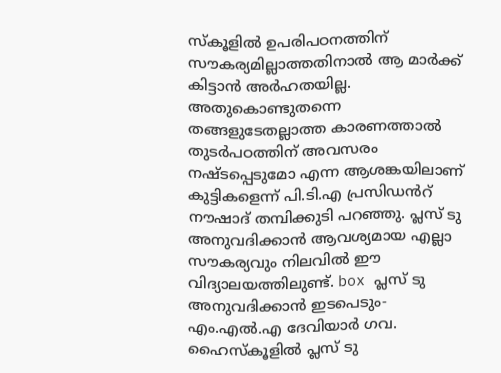സ്‌കൂളില്‍ ഉപരിപഠനത്തിന് സൗകര്യമില്ലാത്തതിനാല്‍ ആ മാര്‍ക്ക് കിട്ടാന്‍ അര്‍ഹതയില്ല. അതുകൊണ്ടുതന്നെ തങ്ങളുടേതല്ലാത്ത കാരണത്താല്‍ തുടര്‍പഠത്തിന് അവസരം നഷ്ടപ്പെടുമോ എന്ന ആശങ്കയിലാണ് കുട്ടികളെന്ന് പി.ടി.എ പ്രസിഡൻറ് നൗഷാദ് തമ്പിക്കുടി പറഞ്ഞു. പ്ലസ് ടു അനുവദിക്കാൻ ആവശ്യമായ എല്ലാ സൗകര്യവും നിലവില്‍ ഈ വിദ്യാലയത്തിലുണ്ട്. box പ്ലസ് ടു അനുവദിക്കാന്‍ ഇടപെടും- എം.എൽ.എ ദേവിയാര്‍ ഗവ. ഹൈസ്‌കൂളില്‍ പ്ലസ് ടു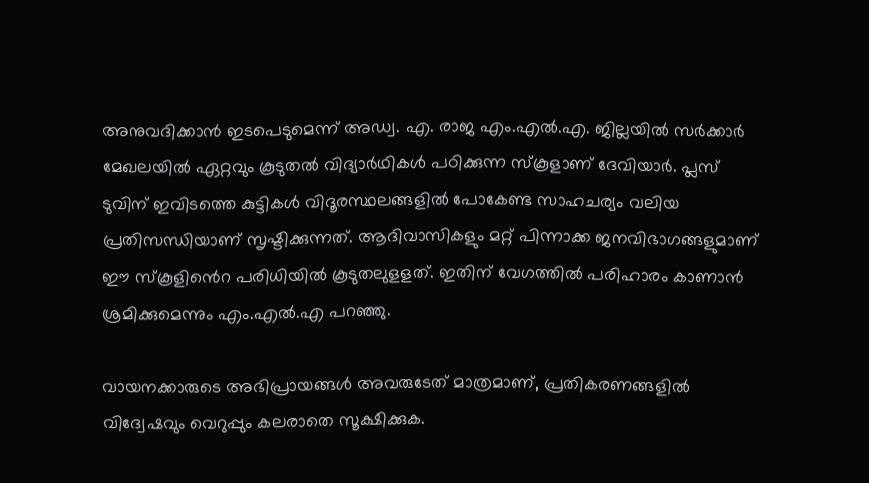അനുവദിക്കാന്‍ ഇടപെടുമെന്ന് അഡ്വ. എ. രാജ എം.എല്‍.എ. ജില്ലയില്‍ സര്‍ക്കാര്‍ മേഖലയിൽ ഏറ്റവും കൂടുതല്‍ വിദ്യാർഥികള്‍ പഠിക്കുന്ന സ്‌കൂളാണ് ദേവിയാര്‍. പ്ലസ് ടുവിന് ഇവിടത്തെ കുട്ടികള്‍ വിദൂരസ്ഥലങ്ങളില്‍ പോകേണ്ട സാഹചര്യം വലിയ പ്രതിസന്ധിയാണ് സൃഷ്ടിക്കുന്നത്. ആദിവാസികളും മറ്റ് പിന്നാക്ക ജനവിഭാഗങ്ങളുമാണ് ഈ സ്‌കൂളിൻെറ പരിധിയില്‍ കൂടുതലുളളത്. ഇതിന് വേഗത്തില്‍ പരിഹാരം കാണാന്‍ ശ്രമിക്കുമെന്നും എം.എൽ.എ പറഞ്ഞു.

വായനക്കാരുടെ അഭിപ്രായങ്ങള്‍ അവരുടേത് മാത്രമാണ്, പ്രതികരണങ്ങളിൽ വിദ്വേഷവും വെറുപ്പും കലരാതെ സൂക്ഷിക്കുക.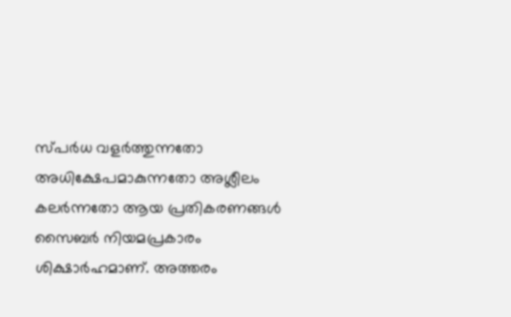സ്പർധ വളർത്തുന്നതോ അധിക്ഷേപമാകുന്നതോ അശ്ലീലം കലർന്നതോ ആയ പ്രതികരണങ്ങൾ സൈബർ നിയമപ്രകാരം ശിക്ഷാർഹമാണ്. അത്തരം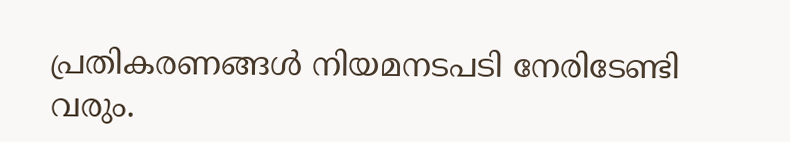പ്രതികരണങ്ങൾ നിയമനടപടി നേരിടേണ്ടി വരും.